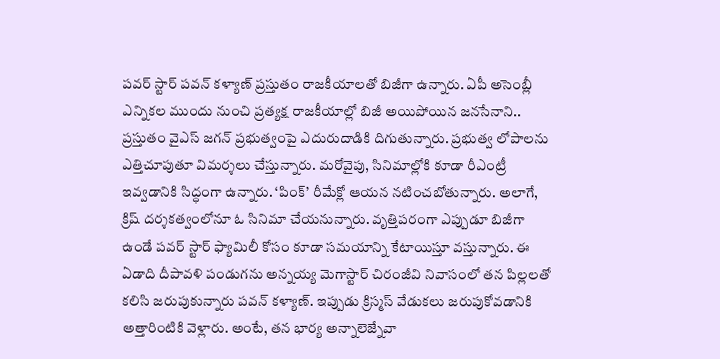పవర్ స్టార్ పవన్ కళ్యాణ్ ప్రస్తుతం రాజకీయాలతో బిజీగా ఉన్నారు. ఏపీ అసెంబ్లీ ఎన్నికల ముందు నుంచి ప్రత్యక్ష రాజకీయాల్లో బిజీ అయిపోయిన జనసేనాని.. ప్రస్తుతం వైఎస్ జగన్ ప్రభుత్వంపై ఎదురుదాడికి దిగుతున్నారు. ప్రభుత్వ లోపాలను ఎత్తిచూపుతూ విమర్శలు చేస్తున్నారు. మరోవైపు, సినిమాల్లోకి కూడా రీఎంట్రీ ఇవ్వడానికి సిద్ధంగా ఉన్నారు. ‘పింక్’ రీమేక్లో ఆయన నటించబోతున్నారు. అలాగే, క్రిష్ దర్శకత్వంలోనూ ఓ సినిమా చేయనున్నారు. వృత్తిపరంగా ఎప్పుడూ బిజీగా ఉండే పవర్ స్టార్ ఫ్యామిలీ కోసం కూడా సమయాన్ని కేటాయిస్తూ వస్తున్నారు. ఈ ఏడాది దీపావళి పండుగను అన్నయ్య మెగాస్టార్ చిరంజీవి నివాసంలో తన పిల్లలతో కలిసి జరుపుకున్నారు పవన్ కళ్యాణ్. ఇప్పుడు క్రిస్మస్ వేడుకలు జరుపుకోవడానికి అత్తారింటికి వెళ్లారు. అంటే, తన భార్య అన్నాలెజ్నేవా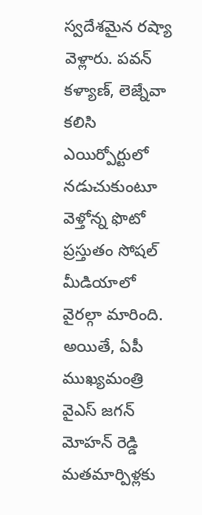స్వదేశమైన రష్యా వెళ్లారు. పవన్ కళ్యాణ్, లెజ్నేవా కలిసి ఎయిర్పోర్టులో నడుచుకుంటూ వెళ్తోన్న ఫొటో ప్రస్తుతం సోషల్ మీడియాలో వైరల్గా మారింది. అయితే, ఏపీ ముఖ్యమంత్రి వైఎస్ జగన్ మోహన్ రెడ్డి మతమార్పిళ్లకు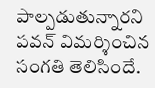పాల్పడుతున్నారని పవన్ విమర్శించిన సంగతి తెలిసిందే.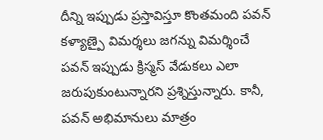దీన్ని ఇప్పుడు ప్రస్తావిస్తూ కొంతమంది పవన్ కళ్యాణ్పై విమర్శలు జగన్ను విమర్శించే పవన్ ఇప్పుడు క్రిస్మస్ వేడుకలు ఎలా జరుపుకుంటున్నారని ప్రశ్నిస్తున్నారు. కానీ, పవన్ అభిమానులు మాత్రం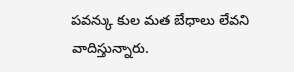పవన్కు కుల మత బేధాలు లేవని వాదిస్తున్నారు.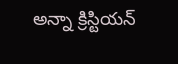అన్నా క్రిస్టియన్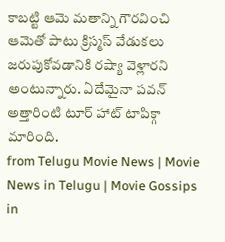కాబట్టి ఆమె మతాన్ని గౌరవించి ఆమెతో పాటు క్రిస్మస్ వేడుకలు జరుపుకోవడానికి రష్యా వెళ్లారని అంటున్నారు. ఏదేమైనా పవన్ అత్తారింటి టూర్ హాట్ టాపిక్గా మారింది.
from Telugu Movie News | Movie News in Telugu | Movie Gossips in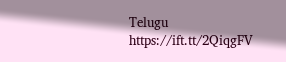Telugu https://ift.tt/2QiqgFV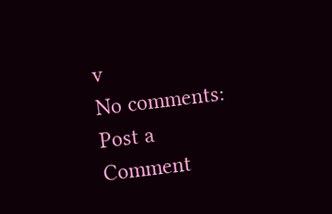v
No comments:
Post a Comment